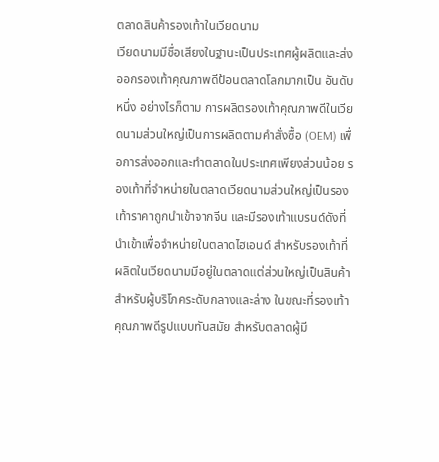ตลาดสินค้ารองเท้าในเวียดนาม
เวียดนามมีชื่อเสียงในฐานะเป็นประเทศผู้ผลิตและส่งออกรองเท้าคุณภาพดีป้อนตลาดโลกมากเป็น อันดับหนึ่ง อย่างไรก็ตาม การผลิตรองเท้าคุณภาพดีในเวียดนามส่วนใหญ่เป็นการผลิตตามคำสั่งซื้อ (OEM) เพื่อการส่งออกและทำตลาดในประเทศเพียงส่วนน้อย รองเท้าที่จำหน่ายในตลาดเวียดนามส่วนใหญ่เป็นรองเท้าราคาถูกนำเข้าจากจีน และมีรองเท้าแบรนด์ดังที่นำเข้าเพื่อจำหน่ายในตลาดไฮเอนด์ สำหรับรองเท้าที่ผลิตในเวียดนามมีอยู่ในตลาดแต่ส่วนใหญ่เป็นสินค้าสำหรับผู้บริโภคระดับกลางและล่าง ในขณะที่รองเท้าคุณภาพดีรูปแบบทันสมัย สำหรับตลาดผู้มี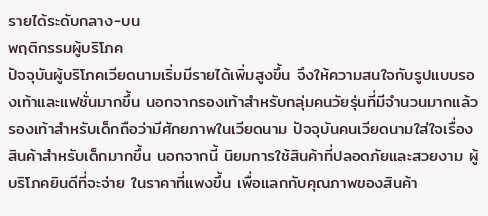รายได้ระดับกลาง-บน
พฤติกรรมผู้บริโภค
ปัจจุบันผู้บริโภคเวียดนามเริ่มมีรายได้เพิ่มสูงขึ้น จึงให้ความสนใจกับรูปแบบรองเท้าและแฟชั่นมากขึ้น นอกจากรองเท้าสำหรับกลุ่มคนวัยรุ่นที่มีจำนวนมากแล้ว รองเท้าสำหรับเด็กถือว่ามีศักยภาพในเวียดนาม ปัจจุบันคนเวียดนามใส่ใจเรื่องสินค้าสำหรับเด็กมากขึ้น นอกจากนี้ นิยมการใช้สินค้าที่ปลอดภัยและสวยงาม ผู้บริโภคยินดีที่จะจ่าย ในราคาที่แพงขึ้น เพื่อแลกกับคุณภาพของสินค้า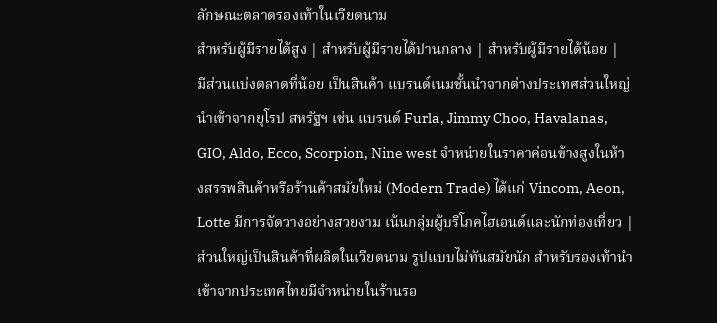ลักษณะตลาดรองเท้าในเวียดนาม
สำหรับผู้มีรายได้สูง | สำหรับผู้มีรายได้ปานกลาง | สำหรับผู้มีรายได้น้อย |
มีส่วนแบ่งตลาดที่น้อย เป็นสินค้า แบรนด์เนมชั้นนำจากต่างประเทศส่วนใหญ่นำเข้าจากยุโรป สหรัฐฯ เช่น แบรนด์ Furla, Jimmy Choo, Havalanas, GIO, Aldo, Ecco, Scorpion, Nine west จำหน่ายในราคาค่อนข้างสูงในห้างสรรพสินค้าหรือร้านค้าสมัยใหม่ (Modern Trade) ได้แก่ Vincom, Aeon, Lotte มีการจัดวางอย่างสวยงาม เน้นกลุ่มผู้บริโภคไฮเอนด์และนักท่องเที่ยว | ส่วนใหญ่เป็นสินค้าที่ผลิตในเวียดนาม รูปแบบไม่ทันสมัยนัก สำหรับรองเท้านำเข้าจากประเทศไทยมีจำหน่ายในร้านรอ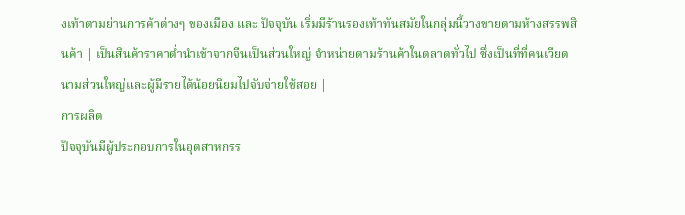งเท้าตามย่านการค้าต่างๆ ของเมือง และ ปัจจุบัน เริ่มมีร้านรองเท้าทันสมัยในกลุ่มนี้วางขายตามห้างสรรพสินค้า | เป็นสินค้าราคาต่ำนำเข้าจากจีนเป็นส่วนใหญ่ จำหน่ายตามร้านค้าในตลาดทั่วไป ซึ่งเป็นที่ที่คนเวียดนามส่วนใหญ่และผู้มีรายได้น้อยนิยมไปจับจ่ายใช้สอย |
การผลิต
ปัจจุบันมีผู้ประกอบการในอุตสาหกรร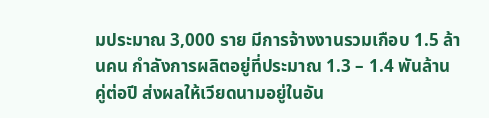มประมาณ 3,000 ราย มีการจ้างงานรวมเกือบ 1.5 ล้านคน กำลังการผลิตอยู่ที่ประมาณ 1.3 – 1.4 พันล้านคู่ต่อปี ส่งผลให้เวียดนามอยู่ในอัน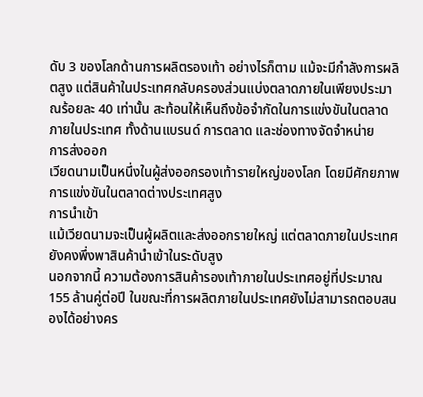ดับ 3 ของโลกด้านการผลิตรองเท้า อย่างไรก็ตาม แม้จะมีกำลังการผลิตสูง แต่สินค้าในประเทศกลับครองส่วนแบ่งตลาดภายในเพียงประมาณร้อยละ 40 เท่านั้น สะท้อนให้เห็นถึงข้อจำกัดในการแข่งขันในตลาดภายในประเทศ ทั้งด้านแบรนด์ การตลาด และช่องทางจัดจำหน่าย
การส่งออก
เวียดนามเป็นหนึ่งในผู้ส่งออกรองเท้ารายใหญ่ของโลก โดยมีศักยภาพการแข่งขันในตลาดต่างประเทศสูง
การนำเข้า
แม้เวียดนามจะเป็นผู้ผลิตและส่งออกรายใหญ่ แต่ตลาดภายในประเทศยังคงพึ่งพาสินค้านำเข้าในระดับสูง
นอกจากนี้ ความต้องการสินค้ารองเท้าภายในประเทศอยู่ที่ประมาณ 155 ล้านคู่ต่อปี ในขณะที่การผลิตภายในประเทศยังไม่สามารถตอบสนองได้อย่างคร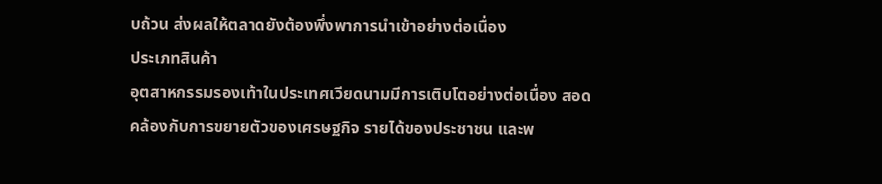บถ้วน ส่งผลให้ตลาดยังต้องพึ่งพาการนำเข้าอย่างต่อเนื่อง
ประเภทสินค้า
อุตสาหกรรมรองเท้าในประเทศเวียดนามมีการเติบโตอย่างต่อเนื่อง สอดคล้องกับการขยายตัวของเศรษฐกิจ รายได้ของประชาชน และพ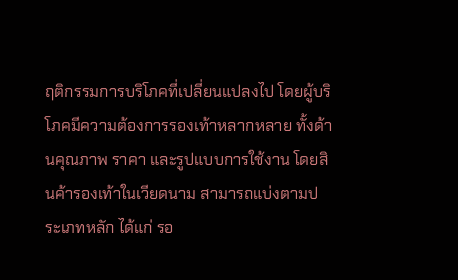ฤติกรรมการบริโภคที่เปลี่ยนแปลงไป โดยผู้บริโภคมีความต้องการรองเท้าหลากหลาย ทั้งด้านคุณภาพ ราคา และรูปแบบการใช้งาน โดยสินค้ารองเท้าในเวียดนาม สามารถแบ่งตามประเภทหลัก ได้แก่ รอ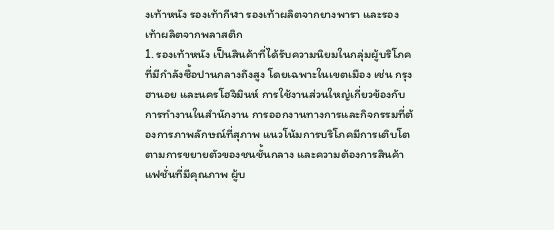งเท้าหนัง รองเท้ากีฬา รองเท้าผลิตจากยางพารา และรองเท้าผลิตจากพลาสติก
1. รองเท้าหนัง เป็นสินค้าที่ได้รับความนิยมในกลุ่มผู้บริโภคที่มีกำลังซื้อปานกลางถึงสูง โดยเฉพาะในเขตเมือง เช่น กรุงฮานอย และนครโฮจิมินห์ การใช้งานส่วนใหญ่เกี่ยวข้องกับการทำงานในสำนักงาน การออกงานทางการและกิจกรรมที่ต้องการภาพลักษณ์ที่สุภาพ แนวโน้มการบริโภคมีการเติบโตตามการขยายตัวของชนชั้นกลาง และความต้องการสินค้าแฟชั่นที่มีคุณภาพ ผู้บ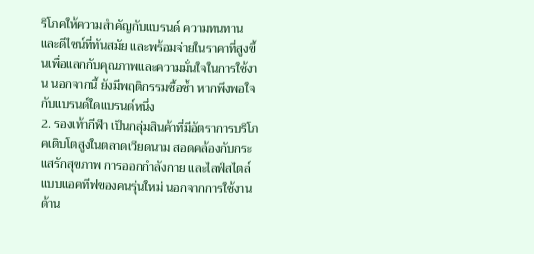ริโภคให้ความสำคัญกับแบรนด์ ความทนทานและดีไซน์ที่ทันสมัย และพร้อมจ่ายในราคาที่สูงขึ้นเพื่อแลกกับคุณภาพและความมั่นใจในการใช้งาน นอกจากนี้ ยังมีพฤติกรรมซื้อซ้ำ หากพึงพอใจกับแบรนด์ใดแบรนด์หนึ่ง
2. รองเท้ากีฬา เป็นกลุ่มสินค้าที่มีอัตราการบริโภคเติบโตสูงในตลาดเวียดนาม สอดคล้องกับกระแสรักสุขภาพ การออกกำลังกาย และไลฟ์สไตล์แบบแอคทีฟของคนรุ่นใหม่ นอกจากการใช้งานด้าน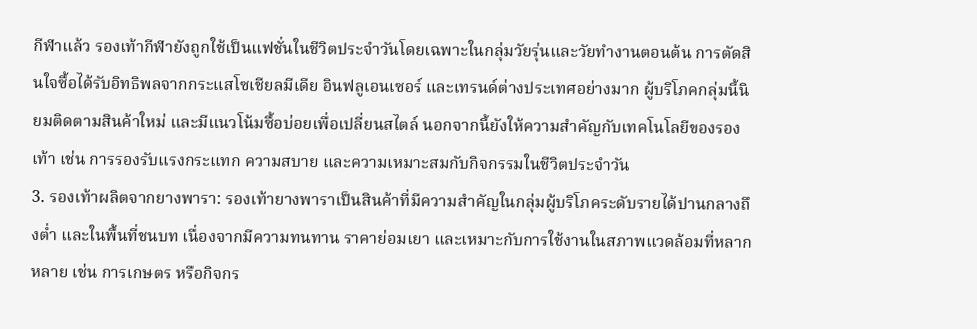กีฬาแล้ว รองเท้ากีฬายังถูกใช้เป็นแฟชั่นในชีวิตประจำวันโดยเฉพาะในกลุ่มวัยรุ่นและวัยทำงานตอนต้น การตัดสินใจซื้อได้รับอิทธิพลจากกระแสโซเชียลมีเดีย อินฟลูเอนเซอร์ และเทรนด์ต่างประเทศอย่างมาก ผู้บริโภคกลุ่มนี้นิยมติดตามสินค้าใหม่ และมีแนวโน้มซื้อบ่อยเพื่อเปลี่ยนสไตล์ นอกจากนี้ยังให้ความสำคัญกับเทคโนโลยีของรองเท้า เช่น การรองรับแรงกระแทก ความสบาย และความเหมาะสมกับกิจกรรมในชีวิตประจำวัน
3. รองเท้าผลิตจากยางพารา: รองเท้ายางพาราเป็นสินค้าที่มีความสำคัญในกลุ่มผู้บริโภคระดับรายได้ปานกลางถึงต่ำ และในพื้นที่ชนบท เนื่องจากมีความทนทาน ราคาย่อมเยา และเหมาะกับการใช้งานในสภาพแวดล้อมที่หลากหลาย เช่น การเกษตร หรือกิจกร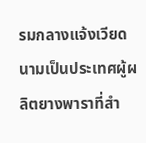รมกลางแจ้งเวียดนามเป็นประเทศผู้ผลิตยางพาราที่สำ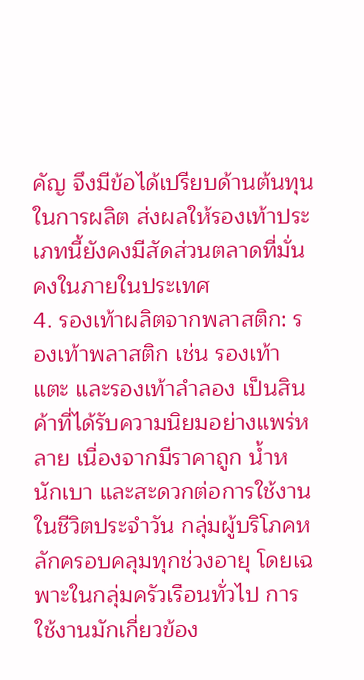คัญ จึงมีข้อได้เปรียบด้านต้นทุนในการผลิต ส่งผลให้รองเท้าประเภทนี้ยังคงมีสัดส่วนตลาดที่มั่นคงในภายในประเทศ
4. รองเท้าผลิตจากพลาสติก: รองเท้าพลาสติก เช่น รองเท้าแตะ และรองเท้าลำลอง เป็นสินค้าที่ได้รับความนิยมอย่างแพร่หลาย เนื่องจากมีราคาถูก น้ำหนักเบา และสะดวกต่อการใช้งานในชีวิตประจำวัน กลุ่มผู้บริโภคหลักครอบคลุมทุกช่วงอายุ โดยเฉพาะในกลุ่มครัวเรือนทั่วไป การใช้งานมักเกี่ยวข้อง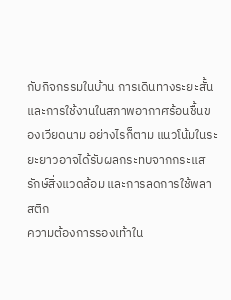กับกิจกรรมในบ้าน การเดินทางระยะสั้น และการใช้งานในสภาพอากาศร้อนชื้นของเวียดนาม อย่างไรก็ตาม แนวโน้มในระยะยาวอาจได้รับผลกระทบจากกระแสรักษ์สิ่งแวดล้อม และการลดการใช้พลาสติก
ความต้องการรองเท้าใน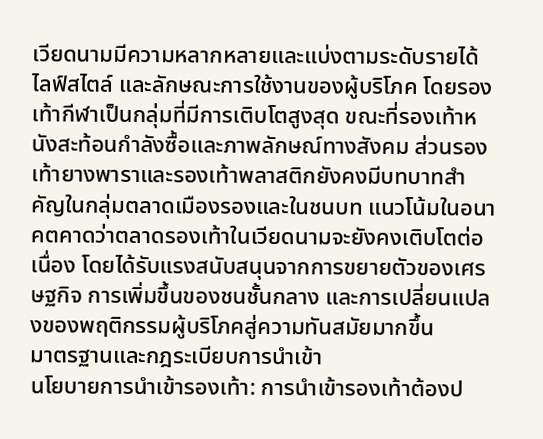เวียดนามมีความหลากหลายและแบ่งตามระดับรายได้ ไลฟ์สไตล์ และลักษณะการใช้งานของผู้บริโภค โดยรองเท้ากีฬาเป็นกลุ่มที่มีการเติบโตสูงสุด ขณะที่รองเท้าหนังสะท้อนกำลังซื้อและภาพลักษณ์ทางสังคม ส่วนรองเท้ายางพาราและรองเท้าพลาสติกยังคงมีบทบาทสำคัญในกลุ่มตลาดเมืองรองและในชนบท แนวโน้มในอนาคตคาดว่าตลาดรองเท้าในเวียดนามจะยังคงเติบโตต่อเนื่อง โดยได้รับแรงสนับสนุนจากการขยายตัวของเศรษฐกิจ การเพิ่มขึ้นของชนชั้นกลาง และการเปลี่ยนแปลงของพฤติกรรมผู้บริโภคสู่ความทันสมัยมากขึ้น
มาตรฐานและกฎระเบียบการนำเข้า
นโยบายการนำเข้ารองเท้า: การนำเข้ารองเท้าต้องป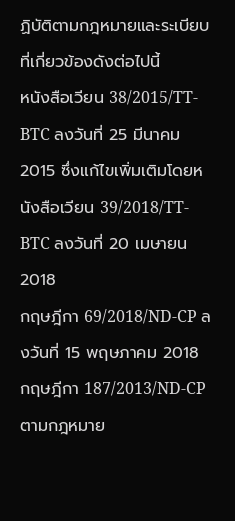ฏิบัติตามกฎหมายและระเบียบที่เกี่ยวข้องดังต่อไปนี้
หนังสือเวียน 38/2015/TT-BTC ลงวันที่ 25 มีนาคม 2015 ซึ่งแก้ไขเพิ่มเติมโดยหนังสือเวียน 39/2018/TT-BTC ลงวันที่ 20 เมษายน 2018
กฤษฎีกา 69/2018/ND-CP ลงวันที่ 15 พฤษภาคม 2018
กฤษฎีกา 187/2013/ND-CP
ตามกฎหมาย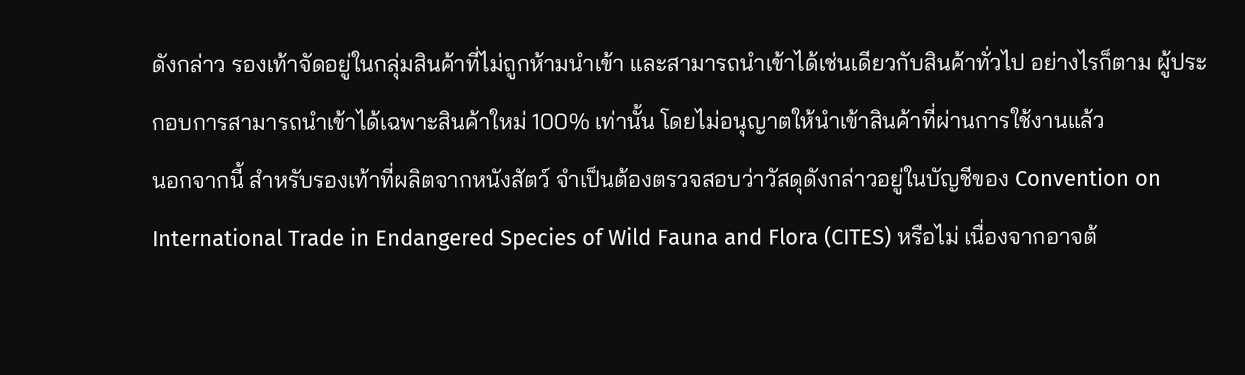ดังกล่าว รองเท้าจัดอยู่ในกลุ่มสินค้าที่ไม่ถูกห้ามนำเข้า และสามารถนำเข้าได้เช่นเดียวกับสินค้าทั่วไป อย่างไรก็ตาม ผู้ประกอบการสามารถนำเข้าได้เฉพาะสินค้าใหม่ 100% เท่านั้น โดยไม่อนุญาตให้นำเข้าสินค้าที่ผ่านการใช้งานแล้ว
นอกจากนี้ สำหรับรองเท้าที่ผลิตจากหนังสัตว์ จำเป็นต้องตรวจสอบว่าวัสดุดังกล่าวอยู่ในบัญชีของ Convention on International Trade in Endangered Species of Wild Fauna and Flora (CITES) หรือไม่ เนื่องจากอาจต้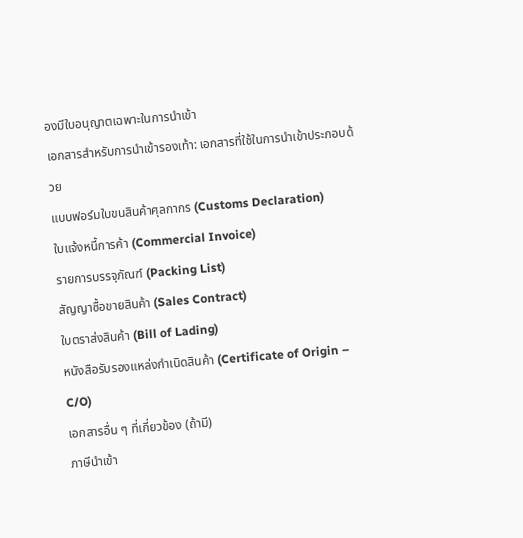องมีใบอนุญาตเฉพาะในการนำเข้า
เอกสารสำหรับการนำเข้ารองเท้า: เอกสารที่ใช้ในการนำเข้าประกอบด้วย
แบบฟอร์มใบขนสินค้าศุลกากร (Customs Declaration)
ใบแจ้งหนี้การค้า (Commercial Invoice)
รายการบรรจุภัณฑ์ (Packing List)
สัญญาซื้อขายสินค้า (Sales Contract)
ใบตราส่งสินค้า (Bill of Lading)
หนังสือรับรองแหล่งกำเนิดสินค้า (Certificate of Origin – C/O)
เอกสารอื่น ๆ ที่เกี่ยวข้อง (ถ้ามี)
ภาษีนำเข้า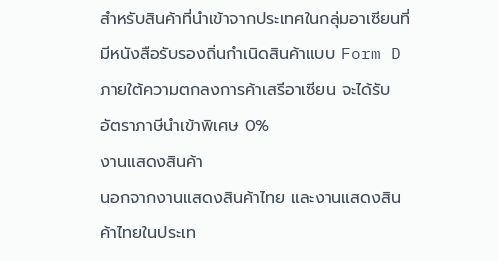สำหรับสินค้าที่นำเข้าจากประเทศในกลุ่มอาเซียนที่มีหนังสือรับรองถิ่นกำเนิดสินค้าแบบ Form D ภายใต้ความตกลงการค้าเสรีอาเซียน จะได้รับ อัตราภาษีนำเข้าพิเศษ 0%
งานแสดงสินค้า
นอกจากงานแสดงสินค้าไทย และงานแสดงสินค้าไทยในประเท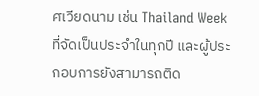ศเวียดนาม เช่น Thailand Week ที่จัดเป็นประจำในทุกปี และผู้ประกอบการยังสามารถติด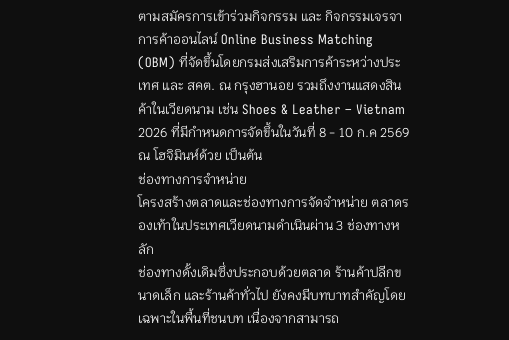ตามสมัครการเข้าร่วมกิจกรรม และ กิจกรรมเจรจาการค้าออนไลน์ Online Business Matching (OBM) ที่จัดขึ้นโดยกรมส่งเสริมการค้าระหว่างประเทศ และ สคต. ณ กรุงฮานอย รวมถึงงานแสดงสินค้าในเวียดนาม เช่น Shoes & Leather – Vietnam 2026 ที่มีกำหนดการจัดขึ้นในวันที่ 8 - 10 ก.ค 2569 ณ โฮจิมินห์ด้วย เป็นต้น
ช่องทางการจำหน่าย
โครงสร้างตลาดและช่องทางการจัดจำหน่าย ตลาดรองเท้าในประเทศเวียดนามดำเนินผ่าน 3 ช่องทางหลัก
ช่องทางดั้งเดิมซึ่งประกอบด้วยตลาด ร้านค้าปลีกขนาดเล็ก และร้านค้าทั่วไป ยังคงมีบทบาทสำคัญโดยเฉพาะในพื้นที่ชนบท เนื่องจากสามารถ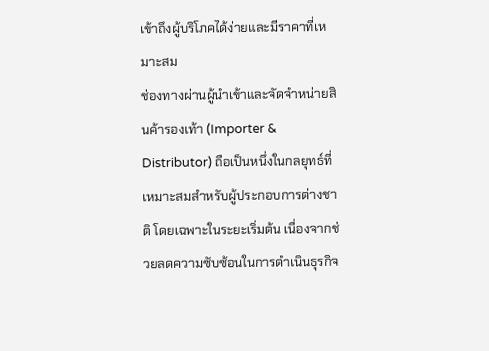เข้าถึงผู้บริโภคได้ง่ายและมีราคาที่เหมาะสม
ช่องทางผ่านผู้นำเข้าและจัดจำหน่ายสินค้ารองเท้า (Importer & Distributor) ถือเป็นหนึ่งในกลยุทธ์ที่เหมาะสมสำหรับผู้ประกอบการต่างชาติ โดยเฉพาะในระยะเริ่มต้น เนื่องจากช่วยลดความซับซ้อนในการดำเนินธุรกิจ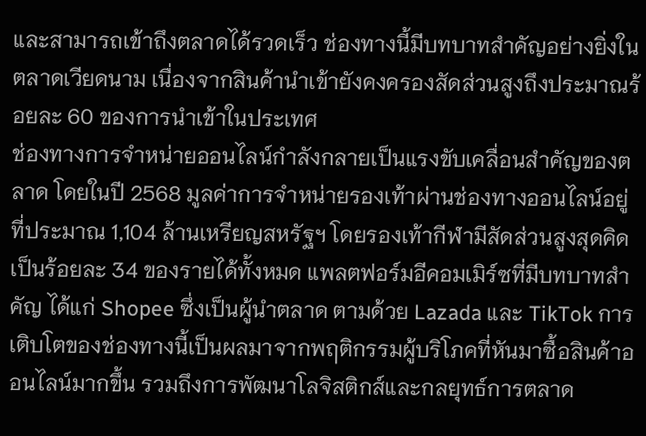และสามารถเข้าถึงตลาดได้รวดเร็ว ช่องทางนี้มีบทบาทสำคัญอย่างยิ่งในตลาดเวียดนาม เนื่องจากสินค้านำเข้ายังคงครองสัดส่วนสูงถึงประมาณร้อยละ 60 ของการนำเข้าในประเทศ
ช่องทางการจำหน่ายออนไลน์กำลังกลายเป็นแรงขับเคลื่อนสำคัญของตลาด โดยในปี 2568 มูลค่าการจำหน่ายรองเท้าผ่านช่องทางออนไลน์อยู่ที่ประมาณ 1,104 ล้านเหรียญสหรัฐฯ โดยรองเท้ากีฬามีสัดส่วนสูงสุดคิดเป็นร้อยละ 34 ของรายได้ทั้งหมด แพลตฟอร์มอีคอมเมิร์ซที่มีบทบาทสำคัญ ได้แก่ Shopee ซึ่งเป็นผู้นำตลาด ตามด้วย Lazada และ TikTok การเติบโตของช่องทางนี้เป็นผลมาจากพฤติกรรมผู้บริโภคที่หันมาซื้อสินค้าออนไลน์มากขึ้น รวมถึงการพัฒนาโลจิสติกส์และกลยุทธ์การตลาด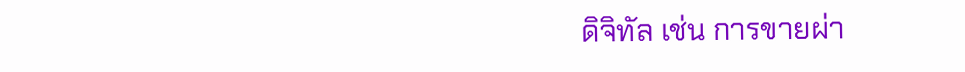ดิจิทัล เช่น การขายผ่า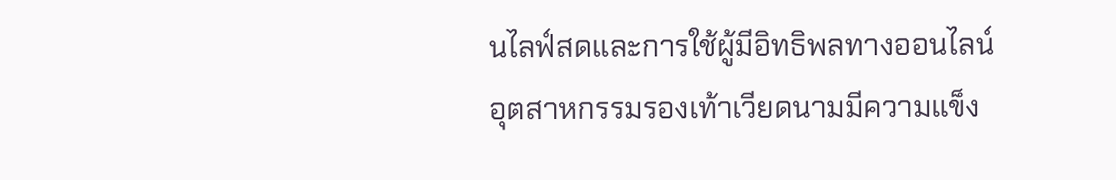นไลฟ์สดและการใช้ผู้มีอิทธิพลทางออนไลน์
อุตสาหกรรมรองเท้าเวียดนามมีความแข็ง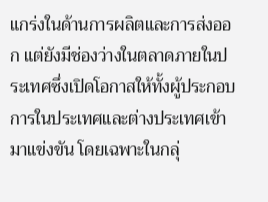แกร่งในด้านการผลิตและการส่งออก แต่ยังมีช่องว่างในตลาดภายในประเทศซึ่งเปิดโอกาสให้ทั้งผู้ประกอบการในประเทศและต่างประเทศเข้ามาแข่งขัน โดยเฉพาะในกลุ่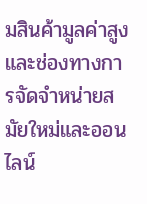มสินค้ามูลค่าสูงและช่องทางการจัดจำหน่ายสมัยใหม่และออนไลน์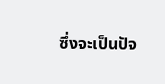ซึ่งจะเป็นปัจ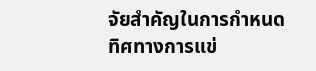จัยสำคัญในการกำหนดทิศทางการแข่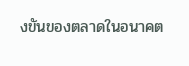งขันของตลาดในอนาคต